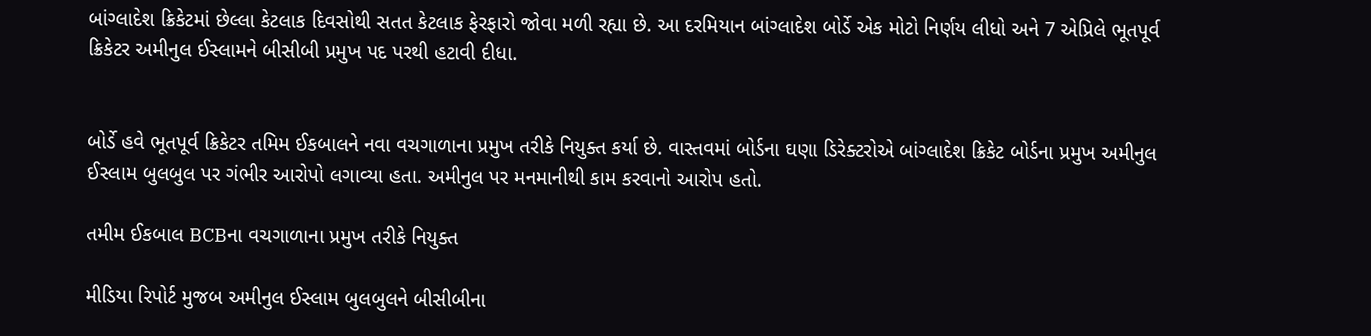બાંગ્લાદેશ ક્રિકેટમાં છેલ્લા કેટલાક દિવસોથી સતત કેટલાક ફેરફારો જોવા મળી રહ્યા છે. આ દરમિયાન બાંગ્લાદેશ બોર્ડે એક મોટો નિર્ણય લીધો અને 7 એપ્રિલે ભૂતપૂર્વ ક્રિકેટર અમીનુલ ઈસ્લામને બીસીબી પ્રમુખ પદ પરથી હટાવી દીધા.


બોર્ડે હવે ભૂતપૂર્વ ક્રિકેટર તમિમ ઈકબાલને નવા વચગાળાના પ્રમુખ તરીકે નિયુક્ત કર્યા છે. વાસ્તવમાં બોર્ડના ઘણા ડિરેક્ટરોએ બાંગ્લાદેશ ક્રિકેટ બોર્ડના પ્રમુખ અમીનુલ ઈસ્લામ બુલબુલ પર ગંભીર આરોપો લગાવ્યા હતા. અમીનુલ પર મનમાનીથી કામ કરવાનો આરોપ હતો.

તમીમ ઈકબાલ BCBના વચગાળાના પ્રમુખ તરીકે નિયુક્ત

મીડિયા રિપોર્ટ મુજબ અમીનુલ ઈસ્લામ બુલબુલને બીસીબીના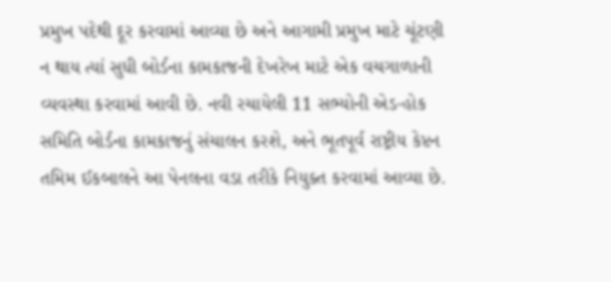પ્રમુખ પદેથી દૂર કરવામાં આવ્યા છે અને આગામી પ્રમુખ માટે ચૂંટણી ન થાય ત્યાં સુધી બોર્ડના કામકાજની દેખરેખ માટે એક વચગાળાની વ્યવસ્થા કરવામાં આવી છે. નવી રચાયેલી 11 સભ્યોની એડ-હોક સમિતિ બોર્ડના કામકાજનું સંચાલન કરશે, અને ભૂતપૂર્વ રાષ્ટ્રીય કેપ્ટન તમિમ ઈકબાલને આ પેનલના વડા તરીકે નિયુક્ત કરવામાં આવ્યા છે.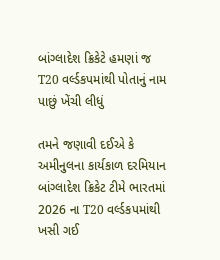બાંગ્લાદેશ ક્રિકેટે હમણાં જ T20 વર્લ્ડકપમાંથી પોતાનું નામ પાછું ખેંચી લીધું

તમને જણાવી દઈએ કે અમીનુલના કાર્યકાળ દરમિયાન બાંગ્લાદેશ ક્રિકેટ ટીમે ભારતમાં 2026 ના T20 વર્લ્ડકપમાંથી ખસી ગઈ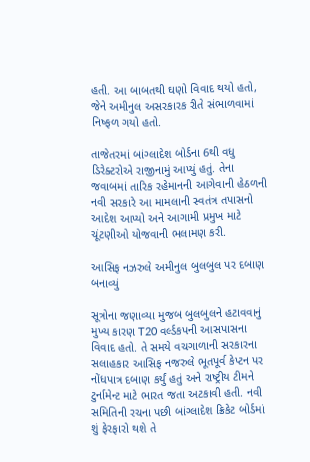હતી. આ બાબતથી ઘણો વિવાદ થયો હતો, જેને અમીનુલ અસરકારક રીતે સંભાળવામાં નિષ્ફળ ગયો હતો.

તાજેતરમાં બાંગ્લાદેશ બોર્ડના 6થી વધુ ડિરેક્ટરોએ રાજીનામું આપ્યું હતું. તેના જવાબમાં તારિક રહેમાનની આગેવાની હેઠળની નવી સરકારે આ મામલાની સ્વતંત્ર તપાસનો આદેશ આપ્યો અને આગામી પ્રમુખ માટે ચૂંટણીઓ યોજવાની ભલામણ કરી.

આસિફ નઝરુલે અમીનુલ બુલબુલ પર દબાણ બનાવ્યું

સૂત્રોના જણાવ્યા મુજબ બુલબુલને હટાવવાનું મુખ્ય કારણ T20 વર્લ્ડકપની આસપાસના વિવાદ હતો. તે સમયે વચગાળાની સરકારના સલાહકાર આસિફ નજરુલે ભૂતપૂર્વ કેપ્ટન પર નોંધપાત્ર દબાણ કર્યું હતું અને રાષ્ટ્રીય ટીમને ટુર્નામેન્ટ માટે ભારત જતા અટકાવી હતી. નવી સમિતિની રચના પછી બાંગ્લાદેશ ક્રિકેટ બોર્ડમાં શું ફેરફારો થશે તે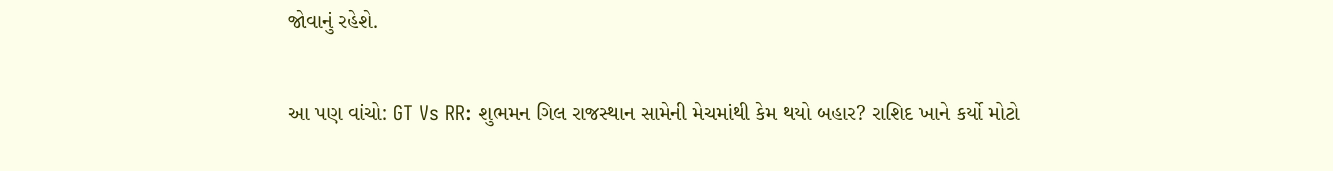જોવાનું રહેશે.

આ પણ વાંચો: GT Vs RR: શુભમન ગિલ રાજસ્થાન સામેની મેચમાંથી કેમ થયો બહાર? રાશિદ ખાને કર્યો મોટો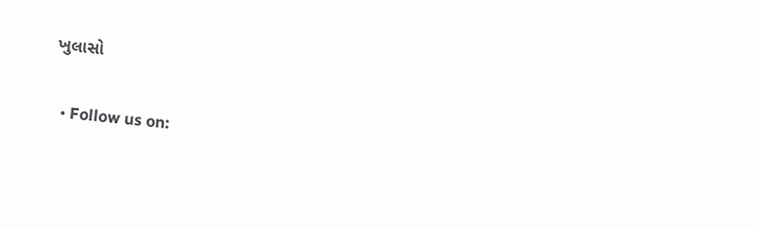ખુલાસો

  • Follow us on: